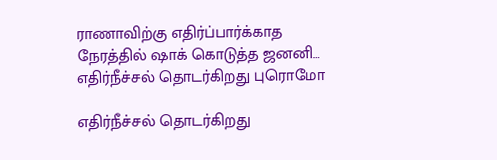ராணாவிற்கு எதிர்ப்பார்க்காத நேரத்தில் ஷாக் கொடுத்த ஜனனி… எதிர்நீச்சல் தொடர்கிறது புரொமோ

எதிர்நீச்சல் தொடர்கிறது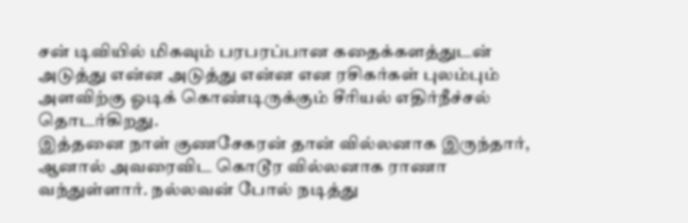சன் டிவியில் மிகவும் பரபரப்பான கதைக்களத்துடன் அடுத்து என்ன அடுத்து என்ன என ரசிகர்கள் புலம்பும் அளவிற்கு ஓடிக் கொண்டிருக்கும் சீரியல் எதிர்நீச்சல் தொடர்கிறது.
இத்தனை நாள் குணசேகரன் தான் வில்லனாக இருந்தார், ஆனால் அவரைவிட கொடூர வில்லனாக ராணா வந்துள்ளார். நல்லவன் போல் நடித்து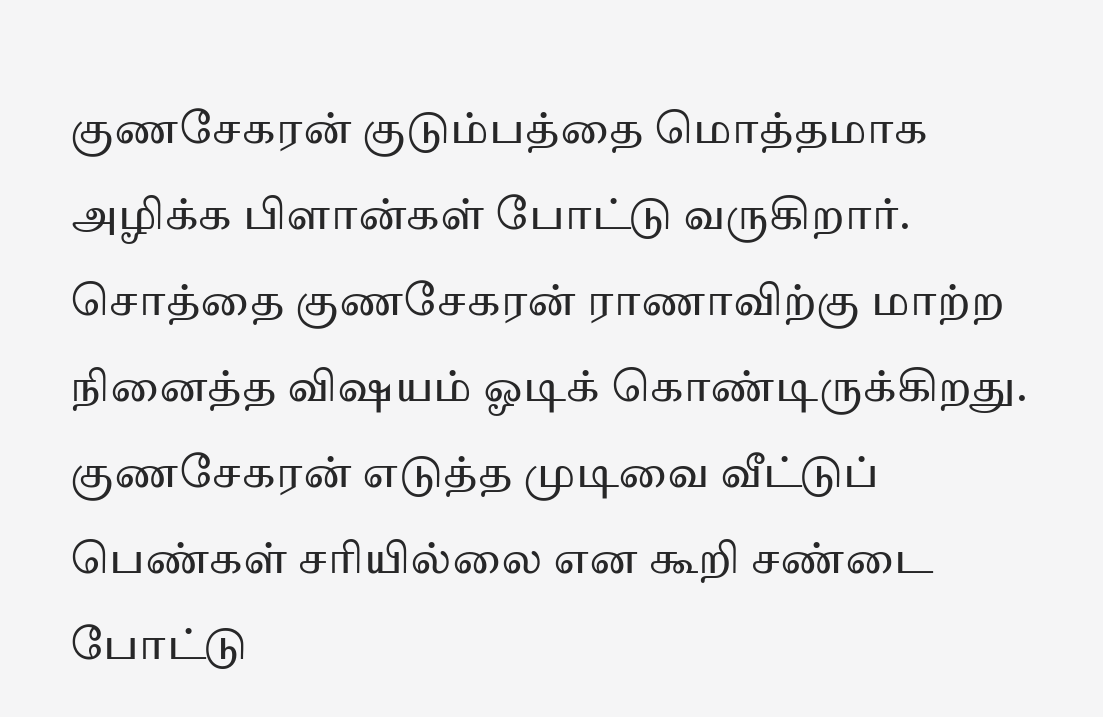குணசேகரன் குடும்பத்தை மொத்தமாக அழிக்க பிளான்கள் போட்டு வருகிறார்.
சொத்தை குணசேகரன் ராணாவிற்கு மாற்ற நினைத்த விஷயம் ஓடிக் கொண்டிருக்கிறது. குணசேகரன் எடுத்த முடிவை வீட்டுப் பெண்கள் சரியில்லை என கூறி சண்டை போட்டு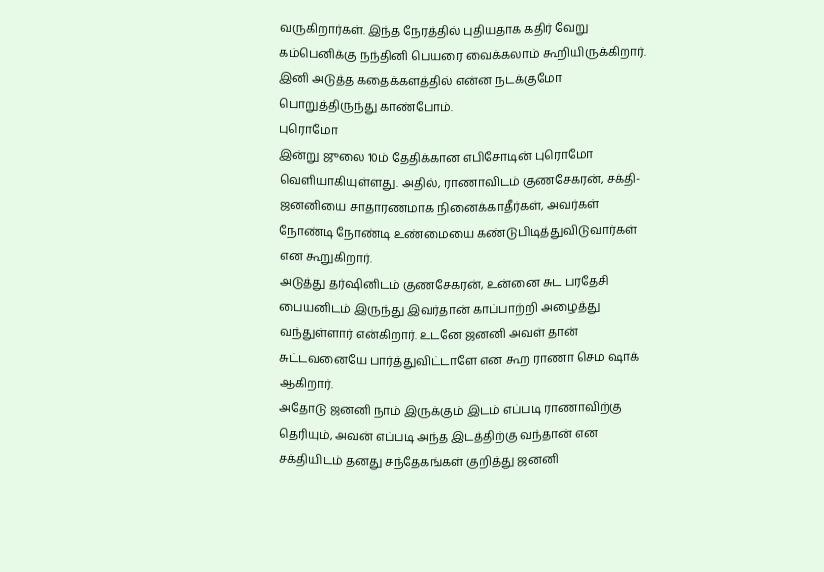வருகிறார்கள். இந்த நேரத்தில் புதியதாக கதிர் வேறு கம்பெனிக்கு நந்தினி பெயரை வைக்கலாம் கூறியிருக்கிறார்.
இனி அடுத்த கதைக்களத்தில் என்ன நடக்குமோ பொறுத்திருந்து காண்போம்.
புரொமோ
இன்று ஜுலை 10ம் தேதிக்கான எபிசோடின் புரொமோ வெளியாகியுள்ளது. அதில், ராணாவிடம் குணசேகரன், சக்தி-ஜனனியை சாதாரணமாக நினைக்காதீர்கள், அவர்கள் நோண்டி நோண்டி உண்மையை கண்டுபிடித்துவிடுவார்கள் என கூறுகிறார்.
அடுத்து தர்ஷினிடம் குணசேகரன், உன்னை சுட பரதேசி பையனிடம் இருந்து இவர்தான் காப்பாற்றி அழைத்து வந்துள்ளார் என்கிறார். உடனே ஜனனி அவள் தான் சுட்டவனையே பார்த்துவிட்டாளே என கூற ராணா செம ஷாக் ஆகிறார்.
அதோடு ஜனனி நாம் இருக்கும் இடம் எப்படி ராணாவிற்கு தெரியும், அவன் எப்படி அந்த இடத்திற்கு வந்தான் என சக்தியிடம் தனது சந்தேகங்கள் குறித்து ஜனனி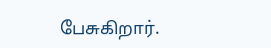பேசுகிறார்.